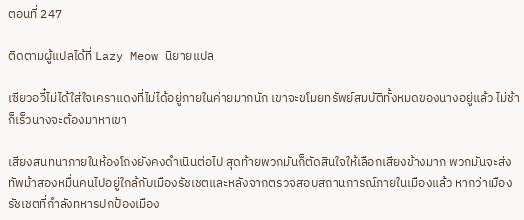ตอนที่ 247

ติดตามผู้แปลได้ที่ Lazy Meow นิยายแปล

เซียวอวี๋ไม่ได้ใส่ใจเคราแดงที่ไม่ได้อยู่ภายในค่ายมากนัก เขาจะขโมยทรัพย์สมบัติทั้งหมดของนางอยู่แล้ว ไม่ช้าก็เร็วนางจะต้องมาหาเขา

เสียงสนทนาภายในห้องโถงยังคงดำเนินต่อไป สุดท้ายพวกมันก็ตัดสินใจให้เลือกเสียงข้างมาก พวกมันจะส่งทัพม้าสองหมื่นคนไปอยู่ใกล้กับเมืองรัชเชตและหลังจากตรวจสอบสถานการณ์ภายในเมืองแล้ว หากว่าเมืองรัชเชตที่กำลังทหารปกป้องเมือง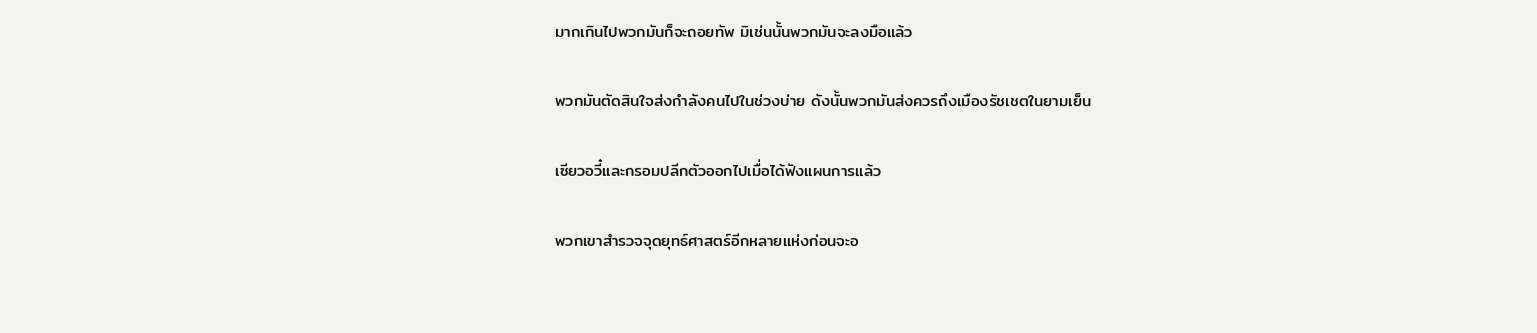มากเกินไปพวกมันก็จะถอยทัพ มิเช่นนั้นพวกมันจะลงมือแล้ว

พวกมันตัดสินใจส่งกำลังคนไปในช่วงบ่าย ดังนั้นพวกมันส่งควรถึงเมืองรัชเชตในยามเย็น

เซียวอวี๋และกรอมปลีกตัวออกไปเมื่อได้ฟังแผนการแล้ว

พวกเขาสำรวจจุดยุทธ์ศาสตร์อีกหลายแห่งก่อนจะอ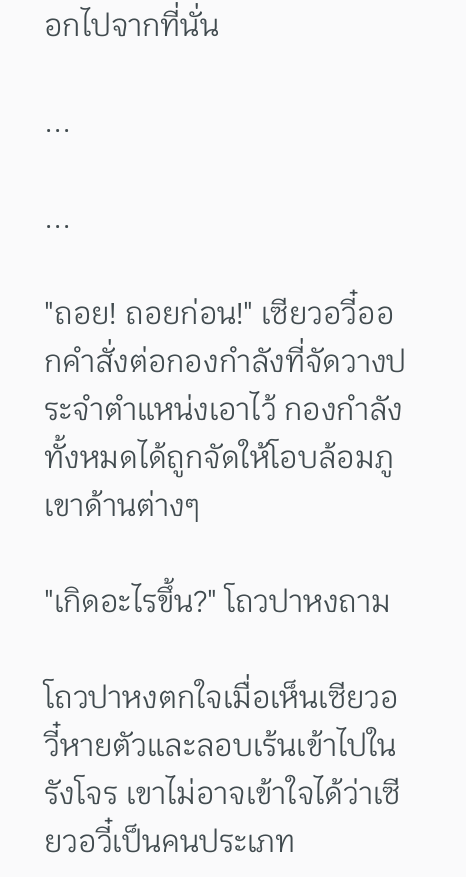อกไปจากที่นั่น

...

...

"ถอย! ถอยก่อน!" เซียวอวี๋ออกคำสั่งต่อกองกำลังที่จัดวางประจำตำแหน่งเอาไว้ กองกำลังทั้งหมดได้ถูกจัดให้โอบล้อมภูเขาด้านต่างๆ

"เกิดอะไรขึ้น?" โถวปาหงถาม

โถวปาหงตกใจเมื่อเห็นเซียวอวี๋หายตัวและลอบเร้นเข้าไปในรังโจร เขาไม่อาจเข้าใจได้ว่าเซียวอวี๋เป็นคนประเภท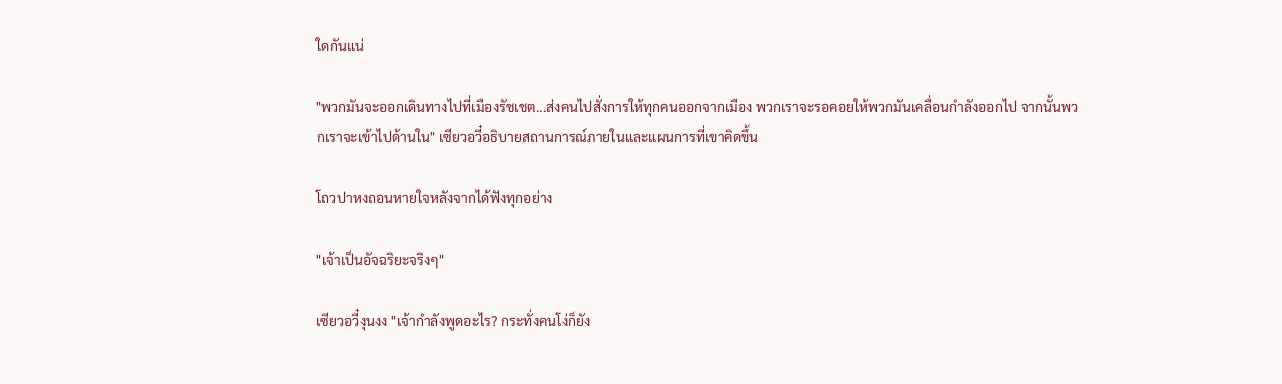ใดกันแน่

"พวกมันจะออกเดินทางไปที่เมืองรัชเชต...ส่งคนไปสั่งการให้ทุกคนออกจากเมือง พวกเราจะรอคอยให้พวกมันเคลื่อนกำลังออกไป จากนั้นพวกเราจะเข้าไปด้านใน" เซียวอวี๋อธิบายสถานการณ์ภายในและแผนการที่เขาคิดขึ้น

โถวปาหงถอนหายใจหลังจากได้ฟังทุกอย่าง

"เจ้าเป็นอัจฉริยะจริงๆ"

เซียวอวี๋งุนงง "เจ้ากำลังพูดอะไร? กระทั่งคนโง่ก็ยัง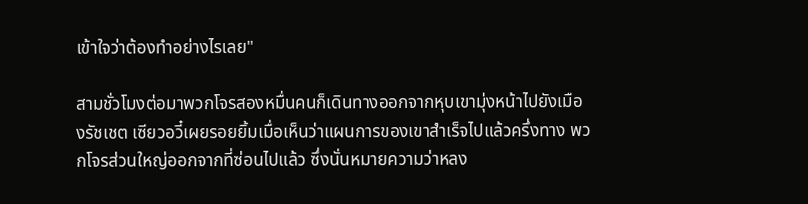เข้าใจว่าต้องทำอย่างไรเลย"

สามชั่วโมงต่อมาพวกโจรสองหมื่นคนก็เดินทางออกจากหุบเขามุ่งหน้าไปยังเมืองรัชเชต เซียวอวี๋เผยรอยยิ้มเมื่อเห็นว่าแผนการของเขาสำเร็จไปแล้วครึ่งทาง พวกโจรส่วนใหญ่ออกจากที่ซ่อนไปแล้ว ซึ่งนั่นหมายความว่าหลง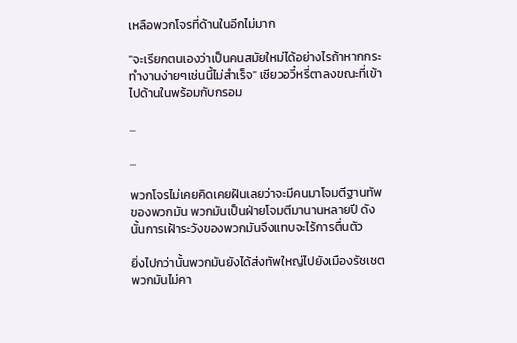เหลือพวกโจรที่ด้านในอีกไม่มาก

"จะเรียกตนเองว่าเป็นคนสมัยใหม่ได้อย่างไรถ้าหากกระทำงานง่ายๆเช่นนี้ไม่สำเร็จ" เซียวอวี๋หรี่ตาลงขณะที่เข้าไปด้านในพร้อมกับกรอม

...

...

พวกโจรไม่เคยคิดเคยฝันเลยว่าจะมีคนมาโจมตีฐานทัพของพวกมัน พวกมันเป็นฝ่ายโจมตีมานานหลายปี ดังนั้นการเฝ้าระวังของพวกมันจึงแทบจะไร้การตื่นตัว

ยิ่งไปกว่านั้นพวกมันยังได้ส่งทัพใหญ่ไปยังเมืองรัชเชต พวกมันไม่คา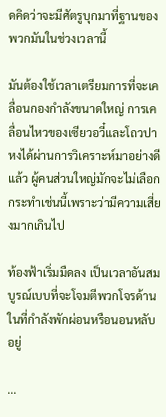ดคิดว่าจะมีศัตรูบุกมาที่ฐานของพวกมันในช่วงเวลานี้

มันต้องใช้เวลาเตรียมการที่จะเคลื่อนกองกำลังขนาดใหญ่ การเคลื่อนไหวของเซียวอวี๋และโถวปาหงได้ผ่านการวิเคราะห์มาอย่างดีแล้ว ผู้คนส่วนใหญ่มักจะไม่เลือกกระทำเช่นนี้เพราะว่ามีความเสี่ยงมากเกินไป

ท้องฟ้าเริ่มมืดลง เป็นเวลาอันสมบูรณ์เบบที่จะโจมตีพวกโจรด้านในที่กำลังพักผ่อนหรือนอนหลับอยู่

...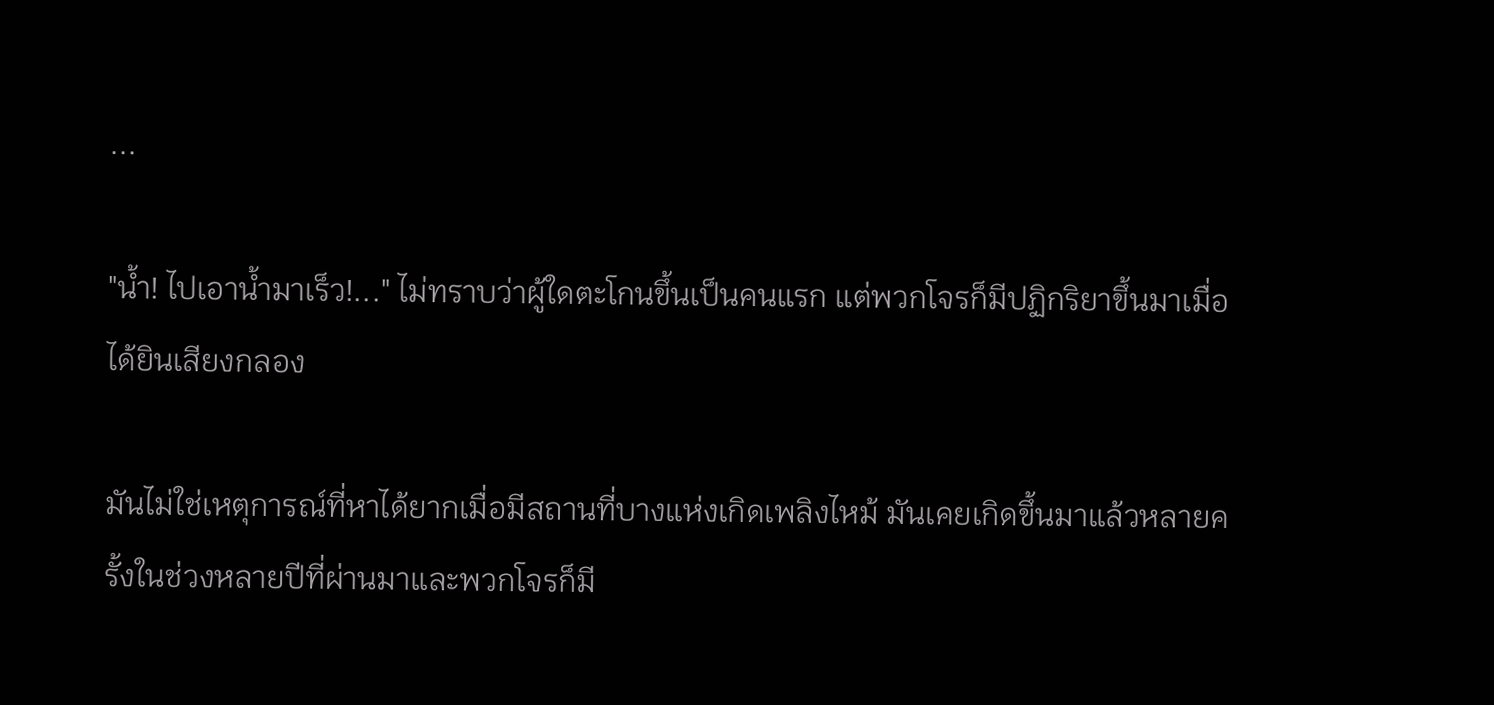...

"น้ำ! ไปเอาน้ำมาเร็ว!..." ไม่ทราบว่าผู้ใดตะโกนขึ้นเป็นคนแรก แต่พวกโจรก็มีปฏิกริยาขึ้นมาเมื่อได้ยินเสียงกลอง

มันไม่ใช่เหตุการณ์ที่หาได้ยากเมื่อมีสถานที่บางแห่งเกิดเพลิงไหม้ มันเคยเกิดขึ้นมาแล้วหลายครั้งในช่วงหลายปีที่ผ่านมาและพวกโจรก็มี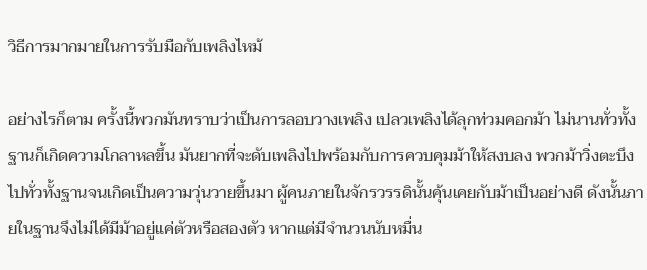วิธีการมากมายในการรับมือกับเพลิงไหม้

อย่างไรก็ตาม ครั้งนี้พวกมันทราบว่าเป็นการลอบวางเพลิง เปลวเพลิงได้ลุกท่วมคอกม้า ไม่นานทั่วทั้งฐานก็เกิดความโกลาหลขึ้น มันยากที่จะดับเพลิงไปพร้อมกับการควบคุมม้าให้สงบลง พวกม้าวิ่งตะบึงไปทั่วทั้งฐานจนเกิดเป็นความวุ่นวายขึ้นมา ผู้คนภายในจักรวรรดินั้นคุ้นเคยกับม้าเป็นอย่างดี ดังนั้นภายในฐานจึงไม่ได้มีม้าอยู่แค่ตัวหรือสองตัว หากแต่มีจำนวนนับหมื่น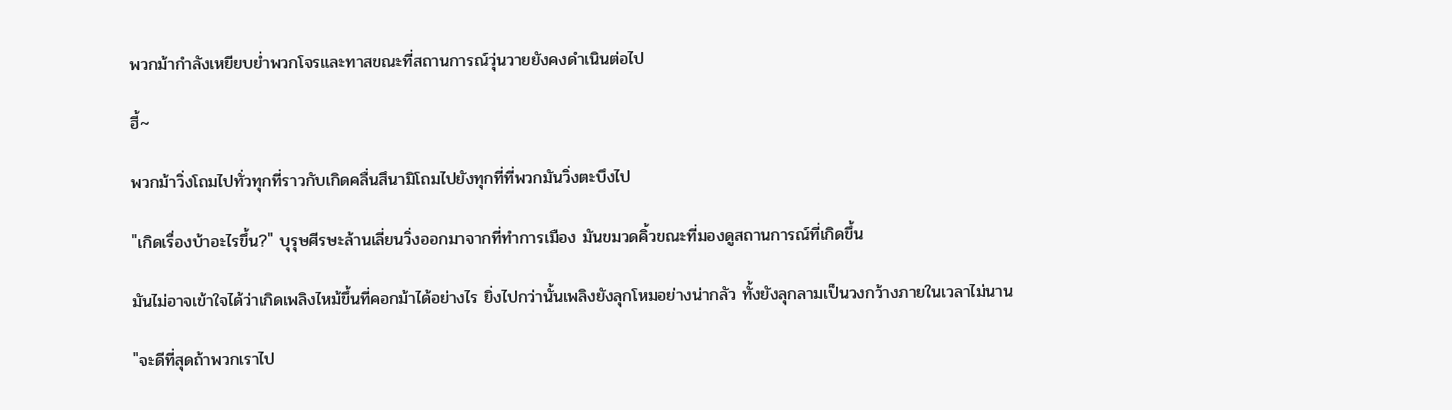พวกม้ากำลังเหยียบย่ำพวกโจรและทาสขณะที่สถานการณ์วุ่นวายยังคงดำเนินต่อไป

ฮี้~

พวกม้าวิ่งโถมไปทั่วทุกที่ราวกับเกิดคลื่นสึนามิโถมไปยังทุกที่ที่พวกมันวิ่งตะบึงไป

"เกิดเรื่องบ้าอะไรขึ้น?" บุรุษศีรษะล้านเลี่ยนวิ่งออกมาจากที่ทำการเมือง มันขมวดคิ้วขณะที่มองดูสถานการณ์ที่เกิดขึ้น

มันไม่อาจเข้าใจได้ว่าเกิดเพลิงไหม้ขึ้นที่คอกม้าได้อย่างไร ยิ่งไปกว่านั้นเพลิงยังลุกโหมอย่างน่ากลัว ทั้งยังลุกลามเป็นวงกว้างภายในเวลาไม่นาน

"จะดีที่สุดถ้าพวกเราไป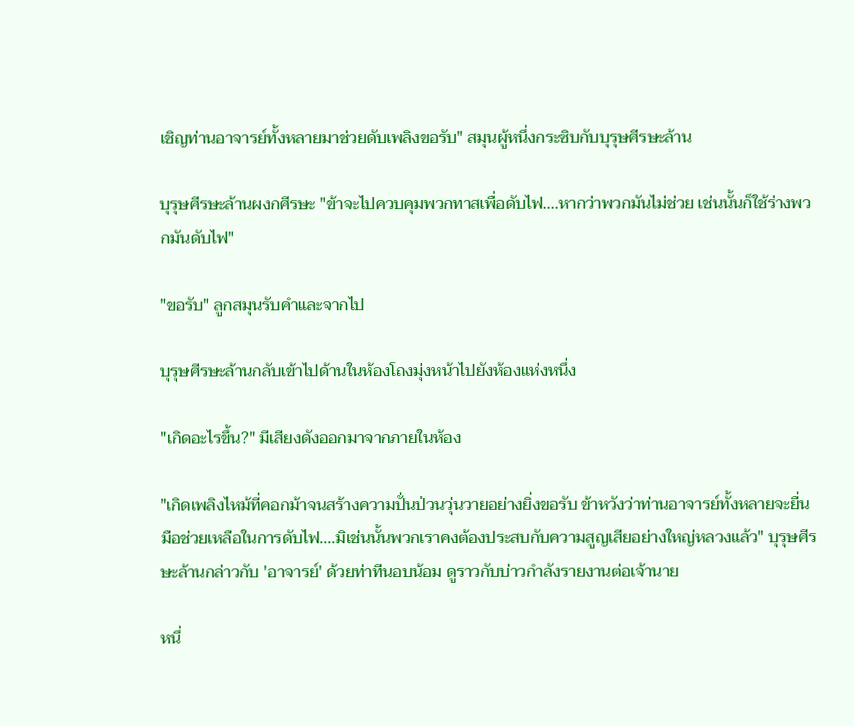เชิญท่านอาจารย์ทั้งหลายมาช่วยดับเพลิงขอรับ" สมุนผู้หนึ่งกระซิบกับบุรุษศีรษะล้าน

บุรุษศีรษะล้านผงกศีรษะ "ข้าจะไปควบคุมพวกทาสเพื่อดับไฟ....หากว่าพวกมันไม่ช่วย เช่นนั้นก็ใช้ร่างพวกมันดับไฟ"

"ขอรับ" ลูกสมุนรับคำและจากไป

บุรุษศีรษะล้านกลับเข้าไปด้านในห้องโถงมุ่งหน้าไปยังห้องแห่งหนึ่ง

"เกิดอะไรขึ้น?" มีเสียงดังออกมาจากภายในห้อง

"เกิดเพลิงไหม้ที่คอกม้าจนสร้างความปั่นป่วนวุ่นวายอย่างยิ่งขอรับ ข้าหวังว่าท่านอาจารย์ทั้งหลายจะยื่นมือช่วยเหลือในการดับไฟ....มิเช่นนั้นพวกเราคงต้องประสบกับความสูญเสียอย่างใหญ่หลวงแล้ว" บุรุษศีรษะล้านกล่าวกับ 'อาจารย์' ด้วยท่าทีนอบน้อม ดูราวกับบ่าวกำลังรายงานต่อเจ้านาย

หนึ่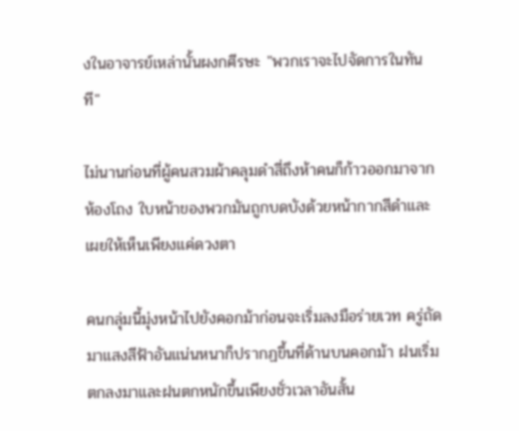งในอาจารย์เหล่านั้นผงกศีรษะ "พวกเราจะไปจัดการในทันที"

ไม่นานก่อนที่ผู้คนสวมผ้าคลุมดำสี่ถึงห้าคนก็ก้าวออกมาจากห้องโถง ใบหน้าของพวกมันถูกบดบังด้วยหน้ากากสีดำและเผยให้เห็นเพียงแค่ดวงตา

คนกลุ่มนี้มุ่งหน้าไปยังคอกม้าก่อนจะเริ่มลงมือร่ายเวท ครู่ถัดมาแสงสีฟ้าอันแน่นหนาก็ปรากฏขึ้นที่ด้านบนคอกม้า ฝนเริ่มตกลงมาและฝนตกหนักขึ้นเพียงชั่วเวลาอันสั้น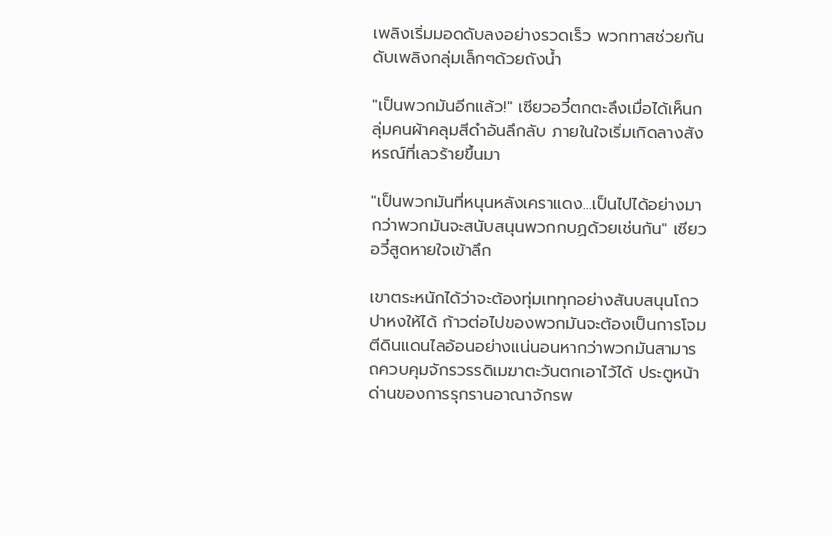เพลิงเริ่มมอดดับลงอย่างรวดเร็ว พวกทาสช่วยกันดับเพลิงกลุ่มเล็กๆด้วยถังน้ำ

"เป็นพวกมันอีกแล้ว!" เซียวอวี๋ตกตะลึงเมื่อได้เห็นกลุ่มคนผ้าคลุมสีดำอันลึกลับ ภายในใจเริ่มเกิดลางสังหรณ์ที่เลวร้ายขึ้นมา

"เป็นพวกมันที่หนุนหลังเคราแดง...เป็นไปได้อย่างมากว่าพวกมันจะสนับสนุนพวกกบฏด้วยเช่นกัน" เซียวอวี๋สูดหายใจเข้าลึก

เขาตระหนักได้ว่าจะต้องทุ่มเททุกอย่างสันบสนุนโถวปาหงให้ได้ ก้าวต่อไปของพวกมันจะต้องเป็นการโจมตีดินแดนไลอ้อนอย่างแน่นอนหากว่าพวกมันสามารถควบคุมจักรวรรดิเมฆาตะวันตกเอาไว้ได้ ประตูหน้าด่านของการรุกรานอาณาจักรพ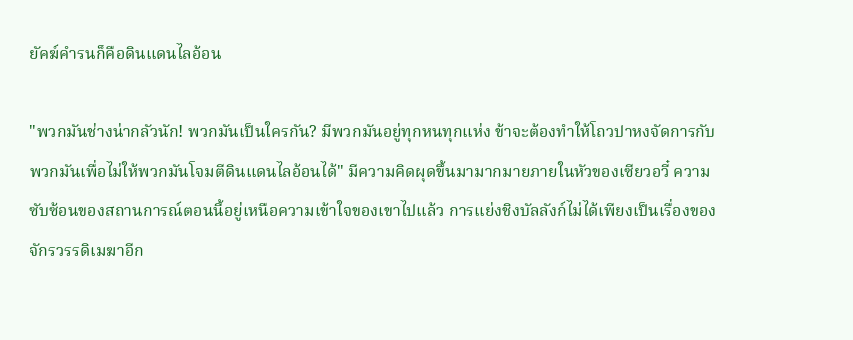ยัคฆ์คำรนก็คือดินแดนไลอ้อน

"พวกมันช่างน่ากลัวนัก! พวกมันเป็นใครกัน? มีพวกมันอยู่ทุกหนทุกแห่ง ข้าจะต้องทำให้โถวปาหงจัดการกับพวกมันเพื่อไม่ให้พวกมันโจมตีดินแดนไลอ้อนได้" มีความคิดผุดขึ้นมามากมายภายในหัวของเซียวอวี๋ ความซับซ้อนของสถานการณ์ตอนนี้อยู่เหนือความเข้าใจของเขาไปแล้ว การแย่งชิงบัลลังก์ไม่ได้เพียงเป็นเรื่องของจักรวรรดิเมฆาอีก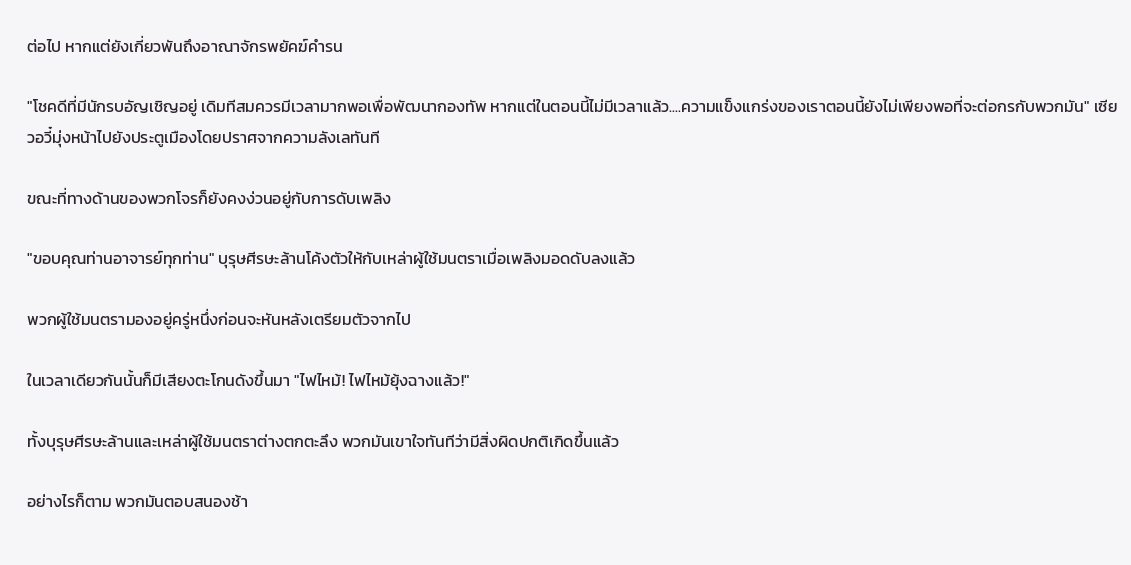ต่อไป หากแต่ยังเกี่ยวพันถึงอาณาจักรพยัคฆ์คำรน

"โชคดีที่มีนักรบอัญเชิญอยู่ เดิมทีสมควรมีเวลามากพอเพื่อพัฒนากองทัพ หากแต่ในตอนนี้ไม่มีเวลาแล้ว....ความแข็งแกร่งของเราตอนนี้ยังไม่เพียงพอที่จะต่อกรกับพวกมัน" เซียวอวี๋มุ่งหน้าไปยังประตูเมืองโดยปราศจากความลังเลทันที

ขณะที่ทางด้านของพวกโจรก็ยังคงง่วนอยู่กับการดับเพลิง

"ขอบคุณท่านอาจารย์ทุกท่าน" บุรุษศีรษะล้านโค้งตัวให้กับเหล่าผู้ใช้มนตราเมื่อเพลิงมอดดับลงแล้ว

พวกผู้ใช้มนตรามองอยู่ครู่หนึ่งก่อนจะหันหลังเตรียมตัวจากไป

ในเวลาเดียวกันนั้นก็มีเสียงตะโกนดังขึ้นมา "ไฟไหม้! ไฟไหม้ยุ้งฉางแล้ว!"

ทั้งบุรุษศีรษะล้านและเหล่าผู้ใช้มนตราต่างตกตะลึง พวกมันเขาใจทันทีว่ามีสิ่งผิดปกติเกิดขึ้นแล้ว

อย่างไรก็ตาม พวกมันตอบสนองช้า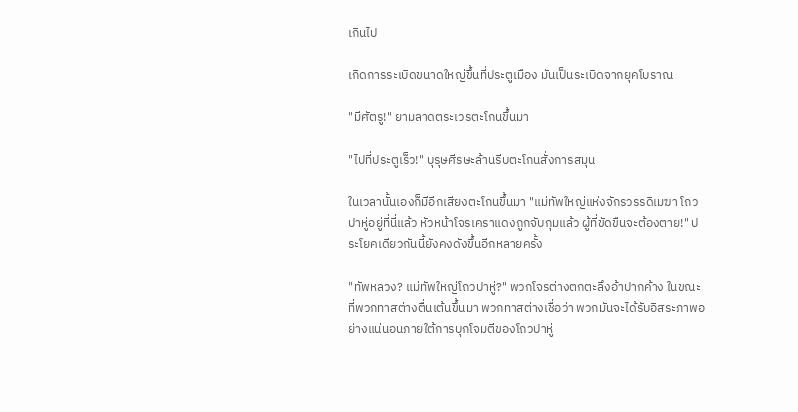เกินไป

เกิดการระเบิดขนาดใหญ่ขึ้นที่ประตูเมือง มันเป็นระเบิดจากยุคโบราณ

"มีศัตรู!" ยามลาดตระเวรตะโกนขึ้นมา

"ไปที่ประตูเร็ว!" บุรุษศีรษะล้านรีบตะโกนสั่งการสมุน

ในเวลานั้นเองก็มีอีกเสียงตะโกนขึ้นมา "แม่ทัพใหญ่แห่งจักรวรรดิเมฆา โถวปาหู่อยู่ที่นี่แล้ว หัวหน้าโจรเคราแดงถูกจับกุมแล้ว ผู้ที่ขัดขืนจะต้องตาย!" ประโยคเดียวกันนี้ยังคงดังขึ้นอีกหลายครั้ง

"ทัพหลวง? แม่ทัพใหญ่โถวปาหู่?" พวกโจรต่างตกตะลึงอ้าปากค้าง ในขณะที่พวกทาสต่างตื่นเต้นขึ้นมา พวกทาสต่างเชื่อว่า พวกมันจะได้รับอิสระภาพอย่างแน่นอนภายใต้การบุกโจมตีของโถวปาหู่